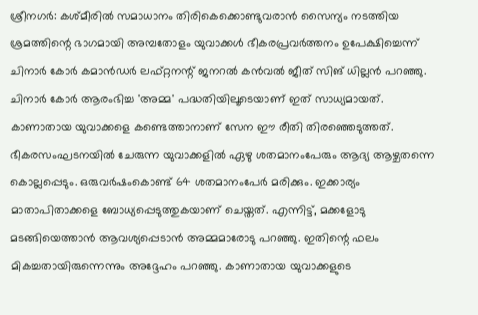ശ്രീനഗർ: കശ്മീരിൽ സമാധാനം തിരികെക്കൊണ്ടുവരാൻ സൈന്യം നടത്തിയ ശ്രമത്തിന്റെ ഭാഗമായി അമ്പതോളം യുവാക്കൾ ഭീകരപ്രവർത്തനം ഉപേക്ഷിച്ചെന്ന് ചിനാർ കോർ കമാൻഡർ ലഫ്റ്റനന്റ് ജനറൽ കൻവൽ ജീത് സിങ് ധില്ലൻ പറഞ്ഞു. ചിനാർ കോർ ആരംഭിച്ച 'അമ്മ' പദ്ധതിയിലൂടെയാണ് ഇത് സാധ്യമായത്. കാണാതായ യുവാക്കളെ കണ്ടെത്താനാണ് സേന ഈ രീതി തിരഞ്ഞെടുത്തത്. ഭീകരസംഘടനയിൽ ചേരുന്ന യുവാക്കളിൽ ഏഴു ശതമാനംപേരും ആദ്യ ആഴ്ചതന്നെ കൊല്ലപ്പെടും. ഒരുവർഷംകൊണ്ട് 64 ശതമാനംപേർ മരിക്കും. ഇക്കാര്യം മാതാപിതാക്കളെ ബോധ്യപ്പെടുത്തുകയാണ് ചെയ്തത്. എന്നിട്ട്, മക്കളോടു മടങ്ങിയെത്താൻ ആവശ്യപ്പെടാൻ അമ്മമാരോടു പറഞ്ഞു. ഇതിന്റെ ഫലം മികച്ചതായിരുന്നെന്നും അദ്ദേഹം പറഞ്ഞു. കാണാതായ യുവാക്കളുടെ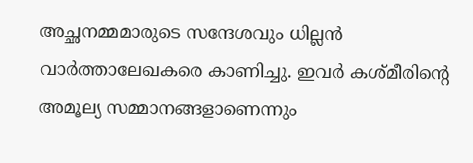അച്ഛനമ്മമാരുടെ സന്ദേശവും ധില്ലൻ വാർത്താലേഖകരെ കാണിച്ചു. ഇവർ കശ്മീരിന്റെ അമൂല്യ സമ്മാനങ്ങളാണെന്നും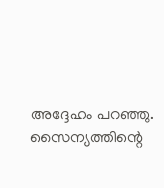അദ്ദേഹം പറഞ്ഞു. സൈന്യത്തിന്റെ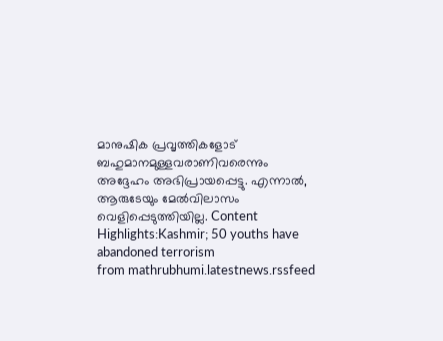മാനുഷിക പ്രവൃത്തികളോട് ബഹുമാനമുള്ളവരാണിവരെന്നും അദ്ദേഹം അഭിപ്രായപ്പെട്ടു. എന്നാൽ, ആരുടേയും മേൽവിലാസം വെളിപ്പെടുത്തിയില്ല. Content Highlights:Kashmir; 50 youths have abandoned terrorism
from mathrubhumi.latestnews.rssfeed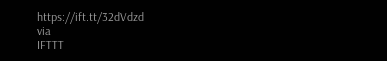https://ift.tt/32dVdzd
via
IFTTT